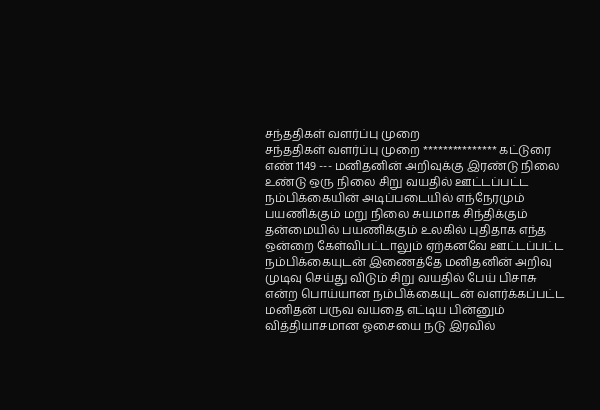சந்ததிகள் வளர்ப்பு முறை
சந்ததிகள் வளர்ப்பு முறை *************** கட்டுரை எண் 1149 --- மனிதனின் அறிவுக்கு இரண்டு நிலை உண்டு ஒரு நிலை சிறு வயதில் ஊட்டப்பட்ட நம்பிக்கையின் அடிப்படையில் எந்நேரமும் பயணிக்கும் மறு நிலை சுயமாக சிந்திக்கும் தன்மையில் பயணிக்கும் உலகில் புதிதாக எந்த ஒன்றை கேள்விபட்டாலும் ஏற்கனவே ஊட்டப்பட்ட நம்பிக்கையுடன் இணைத்தே மனிதனின் அறிவு முடிவு செய்து விடும் சிறு வயதில் பேய் பிசாசு என்ற பொய்யான நம்பிக்கையுடன் வளர்க்கப்பட்ட மனிதன் பருவ வயதை எட்டிய பின்னும் வித்தியாசமான ஓசையை நடு இரவில்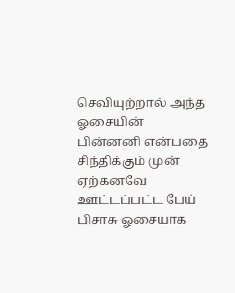செவியுற்றால் அந்த ஓசையின் பின்னனி என்பதை சிந்திக்கும் முன் ஏற்கனவே ஊட்டப்பட்ட பேய் பிசாசு ஓசையாக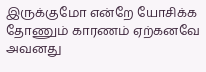இருக்குமோ என்றே யோசிக்க தோணும் காரணம் ஏற்கனவே அவனது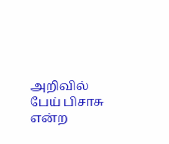அறிவில் பேய் பிசாசு என்ற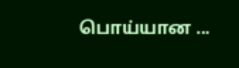பொய்யான ...